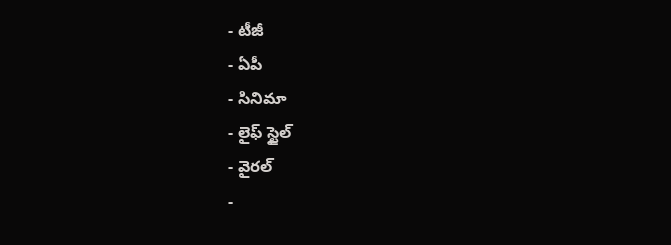- టీజీ
- ఏపీ
- సినిమా
- లైఫ్ స్టైల్
- వైరల్
-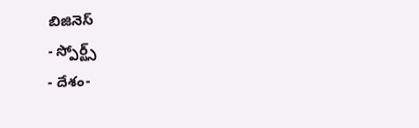బిజినెస్
- స్పోర్ట్స్
- దేశం-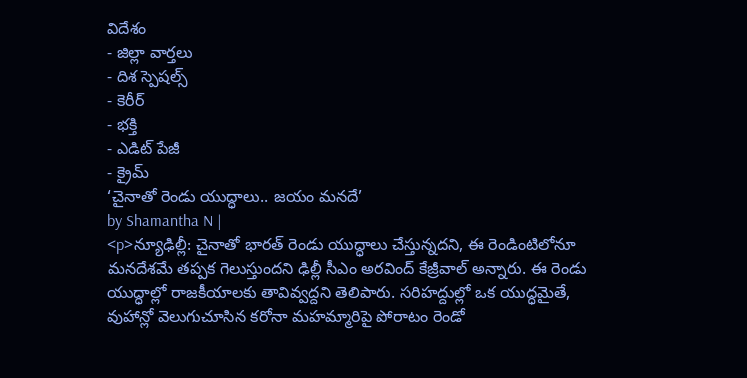విదేశం
- జిల్లా వార్తలు
- దిశ స్పెషల్స్
- కెరీర్
- భక్తి
- ఎడిట్ పేజీ
- క్రైమ్
‘చైనాతో రెండు యుద్ధాలు.. జయం మనదే’
by Shamantha N |
<p>న్యూఢిల్లీ: చైనాతో భారత్ రెండు యుద్ధాలు చేస్తున్నదని, ఈ రెండింటిలోనూ మనదేశమే తప్పక గెలుస్తుందని ఢిల్లీ సీఎం అరవింద్ కేజ్రీవాల్ అన్నారు. ఈ రెండు యుద్ధాల్లో రాజకీయాలకు తావివ్వద్దని తెలిపారు. సరిహద్దుల్లో ఒక యుద్ధమైతే, వుహాన్లో వెలుగుచూసిన కరోనా మహమ్మారిపై పోరాటం రెండో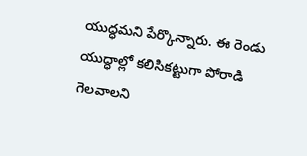యుద్ధమని పేర్కొన్నారు. ఈ రెండు యుద్ధాల్లో కలిసికట్టుగా పోరాడి గెలవాలని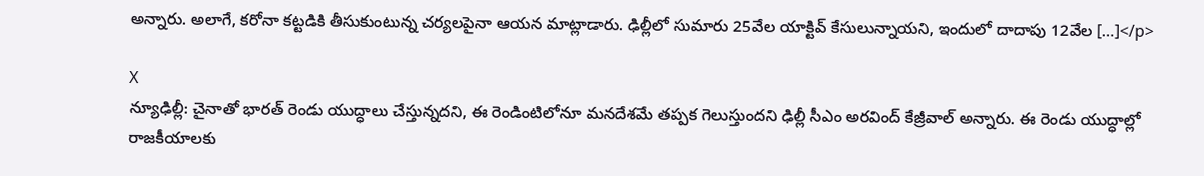అన్నారు. అలాగే, కరోనా కట్టడికి తీసుకుంటున్న చర్యలపైనా ఆయన మాట్లాడారు. ఢిల్లీలో సుమారు 25వేల యాక్టివ్ కేసులున్నాయని, ఇందులో దాదాపు 12వేల […]</p>

X
న్యూఢిల్లీ: చైనాతో భారత్ రెండు యుద్ధాలు చేస్తున్నదని, ఈ రెండింటిలోనూ మనదేశమే తప్పక గెలుస్తుందని ఢిల్లీ సీఎం అరవింద్ కేజ్రీవాల్ అన్నారు. ఈ రెండు యుద్ధాల్లో రాజకీయాలకు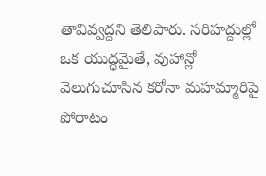తావివ్వద్దని తెలిపారు. సరిహద్దుల్లో ఒక యుద్ధమైతే, వుహాన్లో వెలుగుచూసిన కరోనా మహమ్మారిపై పోరాటం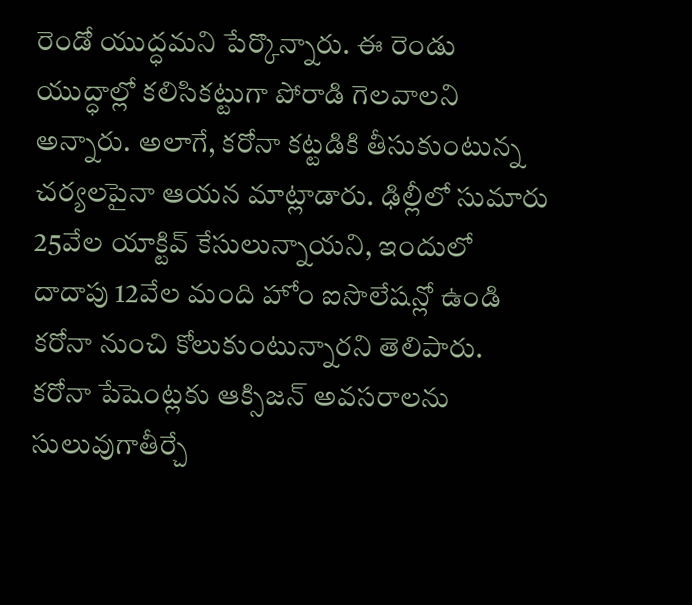రెండో యుద్ధమని పేర్కొన్నారు. ఈ రెండు యుద్ధాల్లో కలిసికట్టుగా పోరాడి గెలవాలని అన్నారు. అలాగే, కరోనా కట్టడికి తీసుకుంటున్న చర్యలపైనా ఆయన మాట్లాడారు. ఢిల్లీలో సుమారు 25వేల యాక్టివ్ కేసులున్నాయని, ఇందులో దాదాపు 12వేల మంది హోం ఐసొలేషన్లో ఉండి కరోనా నుంచి కోలుకుంటున్నారని తెలిపారు. కరోనా పేషెంట్లకు ఆక్సిజన్ అవసరాలను సులువుగాతీర్చే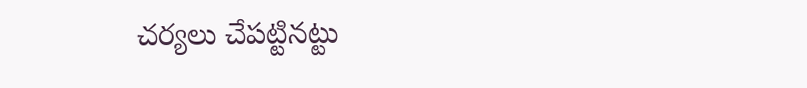చర్యలు చేపట్టినట్టు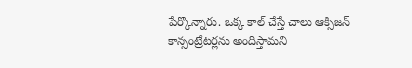పేర్కొన్నారు. ఒక్క కాల్ చేస్తే చాలు ఆక్సిజన్ కాన్సంట్రేటర్లను అందిస్తామని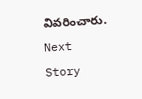వివరించారు.
Next Story